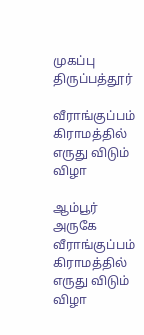முகப்பு
திருப்பத்தூர்

வீராங்குப்பம் கிராமத்தில் எருது விடும் விழா

ஆம்பூர் அருகே வீராங்குப்பம் கிராமத்தில் எருது விடும் விழா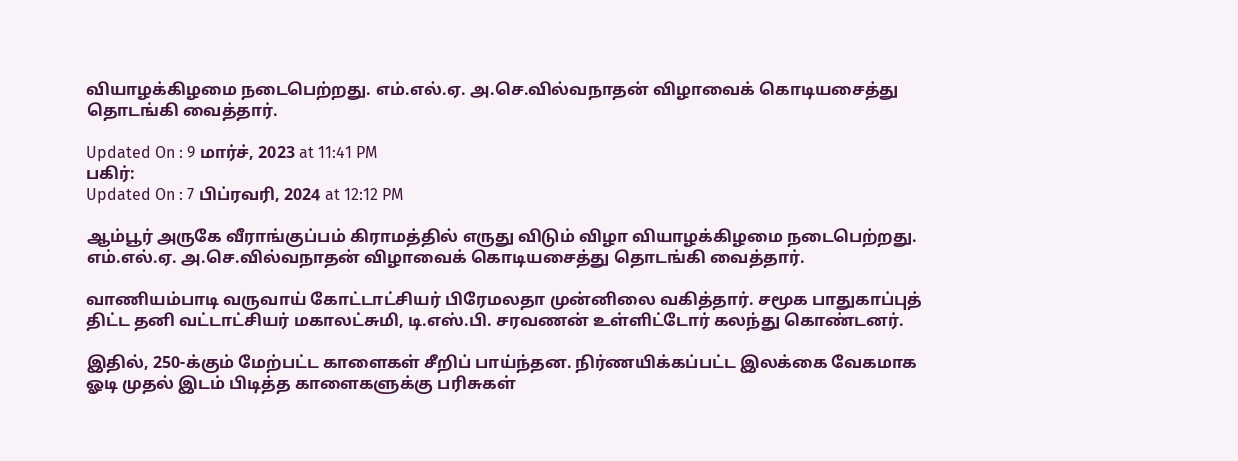வியாழக்கிழமை நடைபெற்றது. எம்.எல்.ஏ. அ.செ.வில்வநாதன் விழாவைக் கொடியசைத்து தொடங்கி வைத்தார்.

Updated On : 9 மார்ச், 2023 at 11:41 PM
பகிர்:
Updated On : 7 பிப்ரவரி, 2024 at 12:12 PM

ஆம்பூர் அருகே வீராங்குப்பம் கிராமத்தில் எருது விடும் விழா வியாழக்கிழமை நடைபெற்றது. எம்.எல்.ஏ. அ.செ.வில்வநாதன் விழாவைக் கொடியசைத்து தொடங்கி வைத்தார்.

வாணியம்பாடி வருவாய் கோட்டாட்சியர் பிரேமலதா முன்னிலை வகித்தார். சமூக பாதுகாப்புத் திட்ட தனி வட்டாட்சியர் மகாலட்சுமி, டி.எஸ்.பி. சரவணன் உள்ளிட்டோர் கலந்து கொண்டனர்.

இதில், 250-க்கும் மேற்பட்ட காளைகள் சீறிப் பாய்ந்தன. நிர்ணயிக்கப்பட்ட இலக்கை வேகமாக ஓடி முதல் இடம் பிடித்த காளைகளுக்கு பரிசுகள்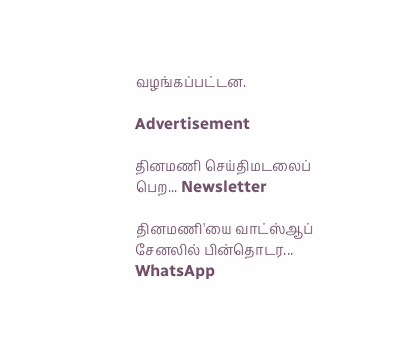வழங்கப்பட்டன.

Advertisement

தினமணி செய்திமடலைப் பெற... Newsletter

தினமணி'யை வாட்ஸ்ஆப் சேனலில் பின்தொடர... WhatsApp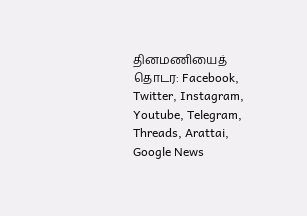தினமணியைத் தொடர: Facebook, Twitter, Instagram, Youtube, Telegram, Threads, Arattai, Google News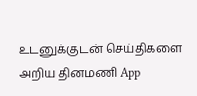உடனுக்குடன் செய்திகளை அறிய தினமணி App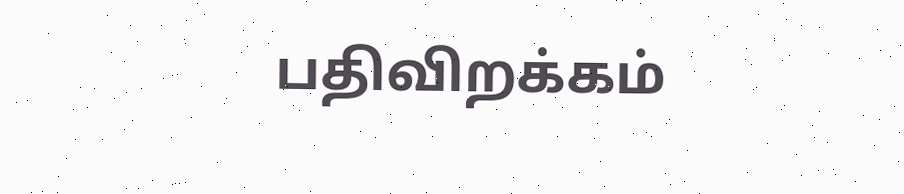பதிவிறக்கம்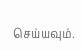செய்யவும்.